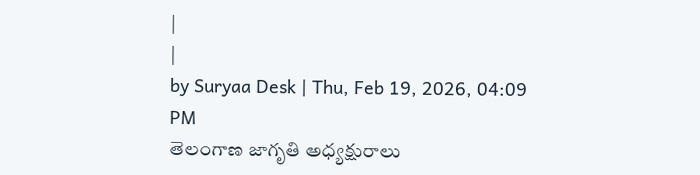|
|
by Suryaa Desk | Thu, Feb 19, 2026, 04:09 PM
తెలంగాణ జాగృతి అధ్యక్షురాలు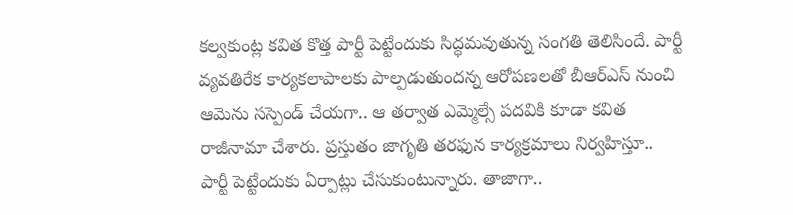కల్వకుంట్ల కవిత కొత్త పార్టీ పెట్టేందుకు సిద్ధమవుతున్న సంగతి తెలిసిందే. పార్టీ వ్యవతిరేక కార్యకలాపాలకు పాల్పడుతుందన్న ఆరోపణలతో బీఆర్ఎస్ నుంచి ఆమెను సస్పెండ్ చేయగా.. ఆ తర్వాత ఎమ్మెల్సే పదవికి కూడా కవిత రాజీనామా చేశారు. ప్రస్తుతం జాగృతి తరఫున కార్యక్రమాలు నిర్వహిస్తూ.. పార్టీ పెట్టేందుకు ఏర్పాట్లు చేసుకుంటున్నారు. తాజాగా..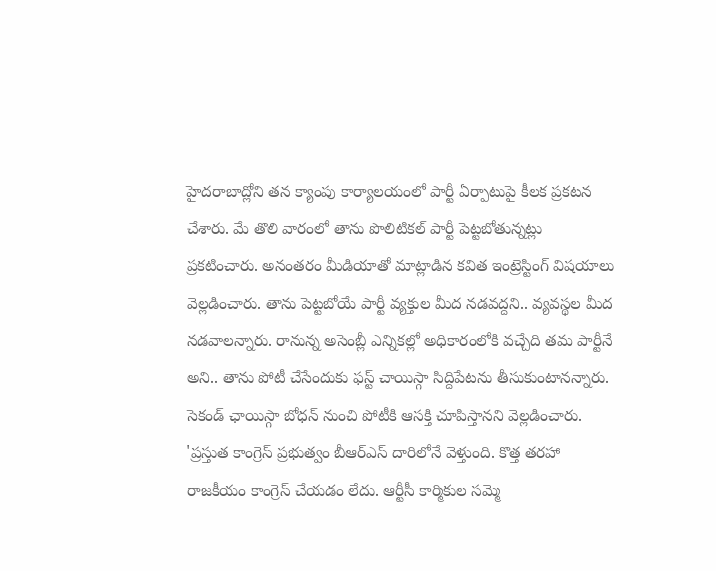హైదరాబాద్లోని తన క్యాంపు కార్యాలయంలో పార్టీ ఏర్పాటుపై కీలక ప్రకటన చేశారు. మే తొలి వారంలో తాను పొలిటికల్ పార్టీ పెట్టబోతున్నట్లు ప్రకటించారు. అనంతరం మీడియాతో మాట్లాడిన కవిత ఇంట్రెస్టింగ్ విషయాలు వెల్లడించారు. తాను పెట్టబోయే పార్టీ వ్యక్తుల మీద నడవద్దని.. వ్యవస్థల మీద నడవాలన్నారు. రానున్న అసెంబ్లీ ఎన్నికల్లో అధికారంలోకి వచ్చేది తమ పార్టీనే అని.. తాను పోటీ చేసేందుకు ఫస్ట్ చాయిస్గా సిద్దిపేటను తీసుకుంటానన్నారు. సెకండ్ ఛాయిస్గా బోధన్ నుంచి పోటీకి ఆసక్తి చూపిస్తానని వెల్లడించారు.
'ప్రస్తుత కాంగ్రెస్ ప్రభుత్వం బీఆర్ఎస్ దారిలోనే వెళ్తుంది. కొత్త తరహా రాజకీయం కాంగ్రెస్ చేయడం లేదు. ఆర్టీసీ కార్మికుల సమ్మె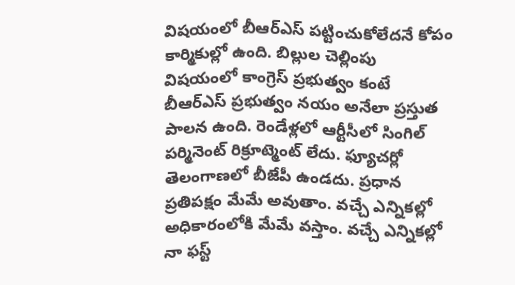విషయంలో బీఆర్ఎస్ పట్టించుకోలేదనే కోపం కార్మికుల్లో ఉంది. బిల్లుల చెల్లింపు విషయంలో కాంగ్రెస్ ప్రభుత్వం కంటే బీఆర్ఎస్ ప్రభుత్వం నయం అనేలా ప్రస్తుత పాలన ఉంది. రెండేళ్లలో ఆర్టీసీలో సింగిల్ పర్మినెంట్ రిక్రూట్మెంట్ లేదు. ఫ్యూచర్లో తెలంగాణలో బీజేపీ ఉండదు. ప్రధాన ప్రతిపక్షం మేమే అవుతాం. వచ్చే ఎన్నికల్లో అధికారంలోకి మేమే వస్తాం. వచ్చే ఎన్నికల్లో నా ఫస్ట్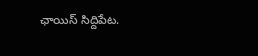ఛాయిస్ సిద్దిపేట.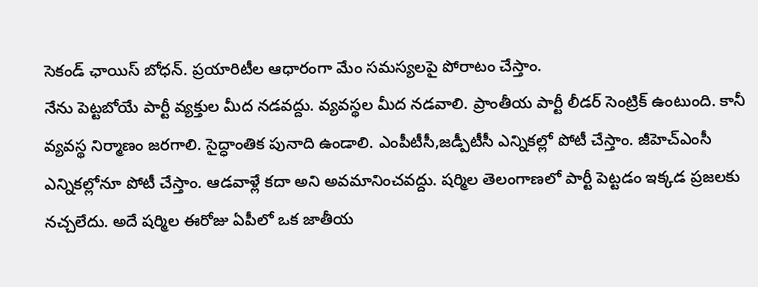సెకండ్ ఛాయిస్ బోధన్. ప్రయారిటీల ఆధారంగా మేం సమస్యలపై పోరాటం చేస్తాం.
నేను పెట్టబోయే పార్టీ వ్యక్తుల మీద నడవద్దు. వ్యవస్థల మీద నడవాలి. ప్రాంతీయ పార్టీ లీడర్ సెంట్రిక్ ఉంటుంది. కానీ వ్యవస్థ నిర్మాణం జరగాలి. సైద్ధాంతిక పునాది ఉండాలి. ఎంపీటీసీ,జడ్పీటీసీ ఎన్నికల్లో పోటీ చేస్తాం. జీహెచ్ఎంసీ ఎన్నికల్లోనూ పోటీ చేస్తాం. ఆడవాళ్లే కదా అని అవమానించవద్దు. షర్మిల తెలంగాణలో పార్టీ పెట్టడం ఇక్కడ ప్రజలకు నచ్చలేదు. అదే షర్మిల ఈరోజు ఏపీలో ఒక జాతీయ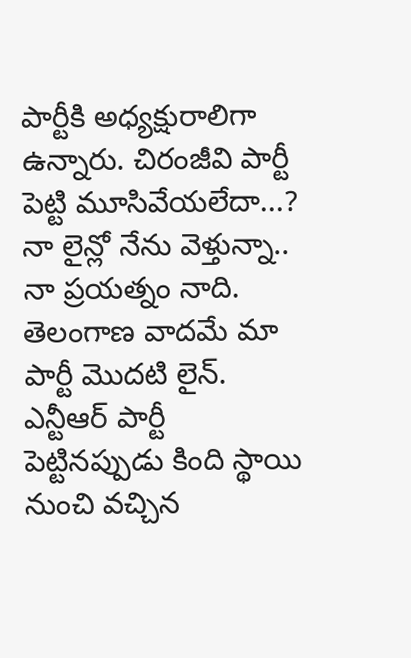పార్టీకి అధ్యక్షురాలిగా ఉన్నారు. చిరంజీవి పార్టీ పెట్టి మూసివేయలేదా...? నా లైన్లో నేను వెళ్తున్నా.. నా ప్రయత్నం నాది. తెలంగాణ వాదమే మా పార్టీ మొదటి లైన్. ఎన్టీఆర్ పార్టీ పెట్టినప్పుడు కింది స్థాయి నుంచి వచ్చిన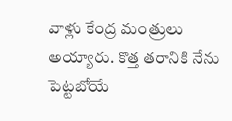వాళ్లు కేంద్ర మంత్రులు అయ్యారు. కొత్త తరానికి నేను పెట్టబోయే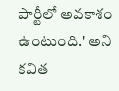పార్టీలో అవకాశం ఉంటుంది.' అని కవిత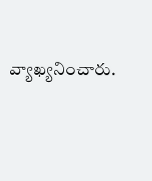వ్యాఖ్యనించారు.